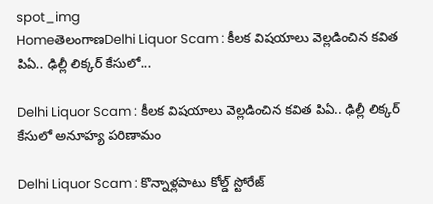spot_img
HomeతెలంగాణDelhi Liquor Scam : కీలక విషయాలు వెల్లడించిన కవిత పిఏ.. ఢిల్లీ లిక్కర్ కేసులో...

Delhi Liquor Scam : కీలక విషయాలు వెల్లడించిన కవిత పిఏ.. ఢిల్లీ లిక్కర్ కేసులో అనూహ్య పరిణామం

Delhi Liquor Scam : కొన్నాళ్లపాటు కోల్డ్ స్టోరేజ్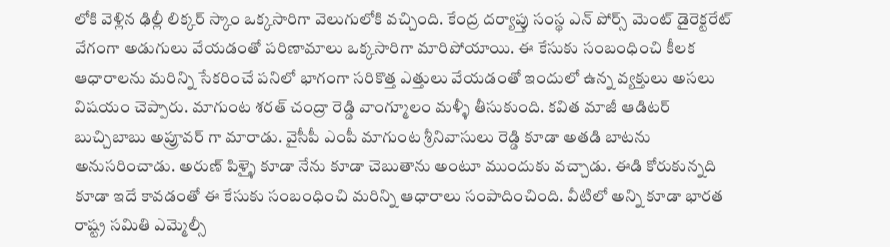లోకి వెళ్లిన ఢిల్లీ లిక్కర్ స్కాం ఒక్కసారిగా వెలుగులోకి వచ్చింది. కేంద్ర దర్యాప్తు సంస్థ ఎన్ పోర్స్ మెంట్ డైరెక్టరేట్ వేగంగా అడుగులు వేయడంతో పరిణామాలు ఒక్కసారిగా మారిపోయాయి. ఈ కేసుకు సంబంధించి కీలక ఆధారాలను మరిన్ని సేకరించే పనిలో భాగంగా సరికొత్త ఎత్తులు వేయడంతో ఇందులో ఉన్న వ్యక్తులు అసలు విషయం చెప్పారు. మాగుంట శరత్ చంద్రా రెడ్డి వాంగ్మూలం మళ్ళీ తీసుకుంది. కవిత మాజీ ఆడిటర్ బుచ్చిబాబు అప్రూవర్ గా మారాడు. వైసీపీ ఎంపీ మాగుంట శ్రీనివాసులు రెడ్డి కూడా అతడి బాటను అనుసరించాడు. అరుణ్ పిళ్ళై కూడా నేను కూడా చెబుతాను అంటూ ముందుకు వచ్చాడు. ఈడి కోరుకున్నది కూడా ఇదే కావడంతో ఈ కేసుకు సంబంధించి మరిన్ని ఆధారాలు సంపాదించింది. వీటిలో అన్ని కూడా భారత రాష్ట్ర సమితి ఎమ్మెల్సీ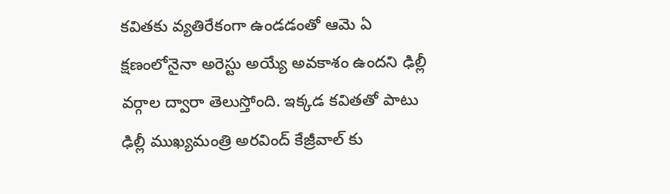కవితకు వ్యతిరేకంగా ఉండడంతో ఆమె ఏ క్షణంలోనైనా అరెస్టు అయ్యే అవకాశం ఉందని ఢిల్లీ వర్గాల ద్వారా తెలుస్తోంది. ఇక్కడ కవితతో పాటు ఢిల్లీ ముఖ్యమంత్రి అరవింద్ కేజ్రీవాల్ కు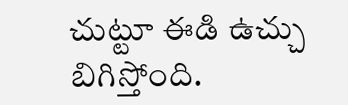చుట్టూ ఈడి ఉచ్చు బిగిస్తోంది.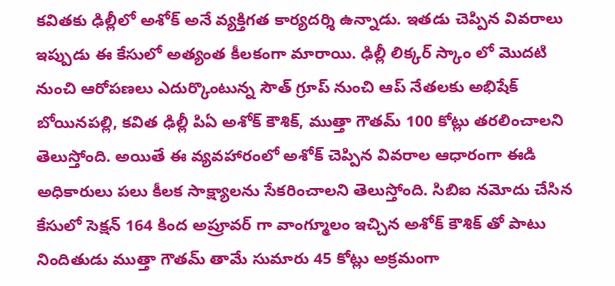కవితకు ఢిల్లీలో అశోక్ అనే వ్యక్తిగత కార్యదర్శి ఉన్నాడు. ఇతడు చెప్పిన వివరాలు ఇప్పుడు ఈ కేసులో అత్యంత కీలకంగా మారాయి. ఢిల్లీ లిక్కర్ స్కాం లో మొదటి నుంచి ఆరోపణలు ఎదుర్కొంటున్న సౌత్ గ్రూప్ నుంచి ఆప్ నేతలకు అభిషేక్ బోయినపల్లి, కవిత ఢిల్లీ పిఏ అశోక్ కౌశిక్, ముత్తా గౌతమ్ 100 కోట్లు తరలించాలని తెలుస్తోంది. అయితే ఈ వ్యవహారంలో అశోక్ చెప్పిన వివరాల ఆధారంగా ఈడి అధికారులు పలు కీలక సాక్ష్యాలను సేకరించాలని తెలుస్తోంది. సిబిఐ నమోదు చేసిన కేసులో సెక్షన్ 164 కింద అప్రూవర్ గా వాంగ్మూలం ఇచ్చిన అశోక్ కౌశిక్ తో పాటు నిందితుడు ముత్తా గౌతమ్ తామే సుమారు 45 కోట్లు అక్రమంగా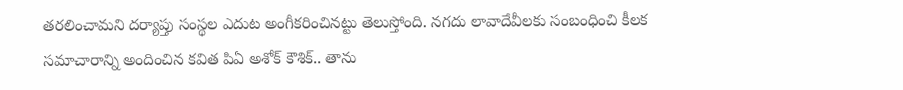తరలించామని దర్యాప్తు సంస్థల ఎదుట అంగీకరించినట్టు తెలుస్తోంది. నగదు లావాదేవీలకు సంబంధించి కీలక సమాచారాన్ని అందించిన కవిత పిఏ అశోక్ కౌశిక్.. తాను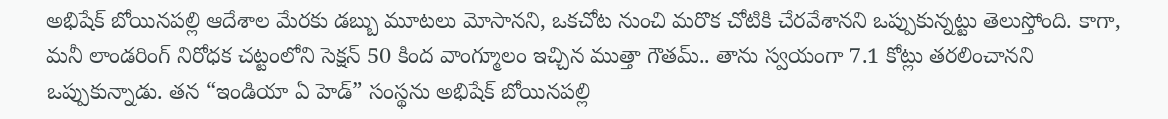అభిషేక్ బోయినపల్లి ఆదేశాల మేరకు డబ్బు మూటలు మోసానని, ఒకచోట నుంచి మరొక చోటికి చేరవేశానని ఒప్పుకున్నట్టు తెలుస్తోంది. కాగా, మనీ లాండరింగ్ నిరోధక చట్టంలోని సెక్షన్ 50 కింద వాంగ్మూలం ఇచ్చిన ముత్తా గౌతమ్.. తాను స్వయంగా 7.1 కోట్లు తరలించానని ఒప్పుకున్నాడు. తన “ఇండియా ఏ హెడ్” సంస్థను అభిషేక్ బోయినపల్లి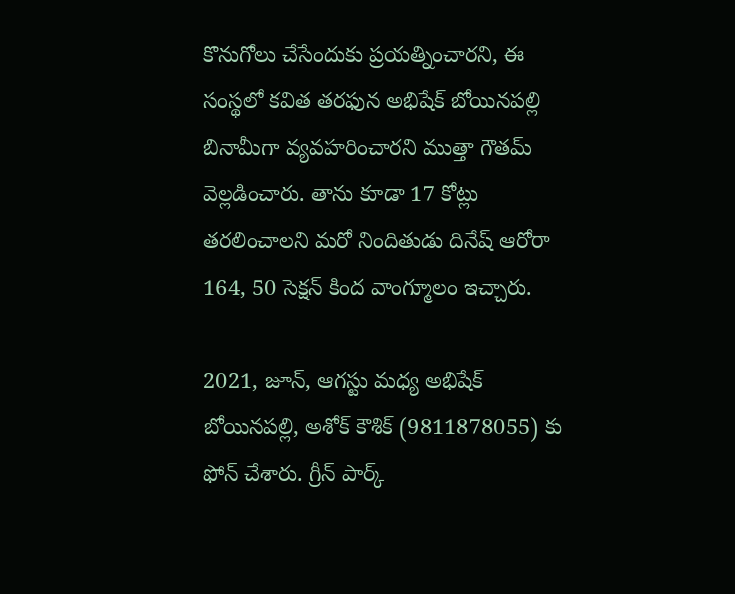కొనుగోలు చేసేందుకు ప్రయత్నించారని, ఈ సంస్థలో కవిత తరఫున అభిషేక్ బోయినపల్లి బినామీగా వ్యవహరించారని ముత్తా గౌతమ్ వెల్లడించారు. తాను కూడా 17 కోట్లు తరలించాలని మరో నిందితుడు దినేష్ ఆరోరా 164, 50 సెక్షన్ కింద వాంగ్మూలం ఇచ్చారు.

2021, జూన్, ఆగస్టు మధ్య అభిషేక్ బోయినపల్లి, అశోక్ కౌశిక్ (9811878055) కు ఫోన్ చేశారు. గ్రీన్ పార్క్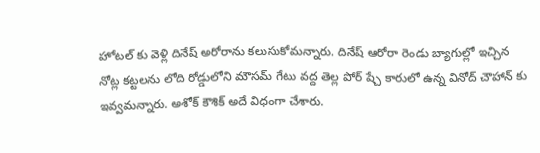హోటల్ కు వెళ్లి దినేష్ అరోరాను కలుసుకోమన్నారు. దినేష్ ఆరోరా రెండు బ్యాగుల్లో ఇచ్చిన నోట్ల కట్టలను లోది రోడ్డులోని మౌసమ్ గేటు వద్ద తెల్ల పోర్ ష్చే కారులో ఉన్న వినోద్ చౌహాన్ కు ఇవ్వమన్నారు. అశోక్ కౌశిక్ అదే విధంగా చేశారు.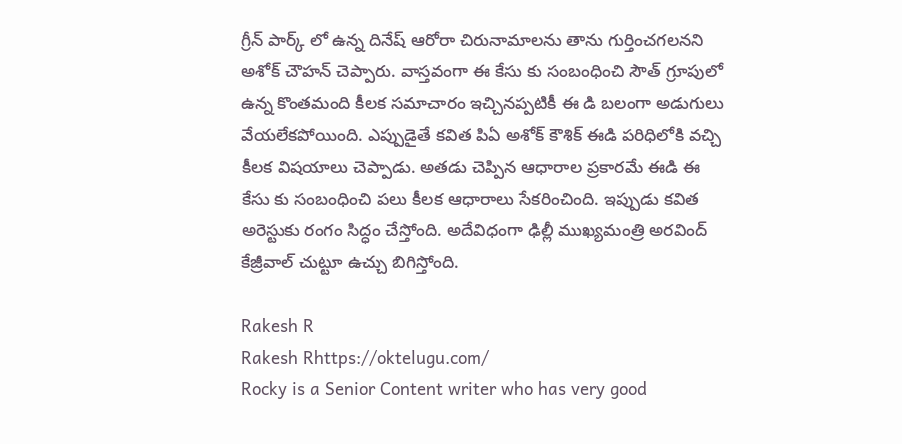గ్రీన్ పార్క్ లో ఉన్న దినేష్ ఆరోరా చిరునామాలను తాను గుర్తించగలనని అశోక్ చౌహన్ చెప్పారు. వాస్తవంగా ఈ కేసు కు సంబంధించి సౌత్ గ్రూపులో ఉన్న కొంతమంది కీలక సమాచారం ఇచ్చినప్పటికీ ఈ డి బలంగా అడుగులు వేయలేకపోయింది. ఎప్పుడైతే కవిత పిఏ అశోక్ కౌశిక్ ఈడి పరిధిలోకి వచ్చి కీలక విషయాలు చెప్పాడు. అతడు చెప్పిన ఆధారాల ప్రకారమే ఈడి ఈ కేసు కు సంబంధించి పలు కీలక ఆధారాలు సేకరించింది. ఇప్పుడు కవిత అరెస్టుకు రంగం సిద్ధం చేస్తోంది. అదేవిధంగా ఢిల్లీ ముఖ్యమంత్రి అరవింద్ కేజ్రీవాల్ చుట్టూ ఉచ్చు బిగిస్తోంది.

Rakesh R
Rakesh Rhttps://oktelugu.com/
Rocky is a Senior Content writer who has very good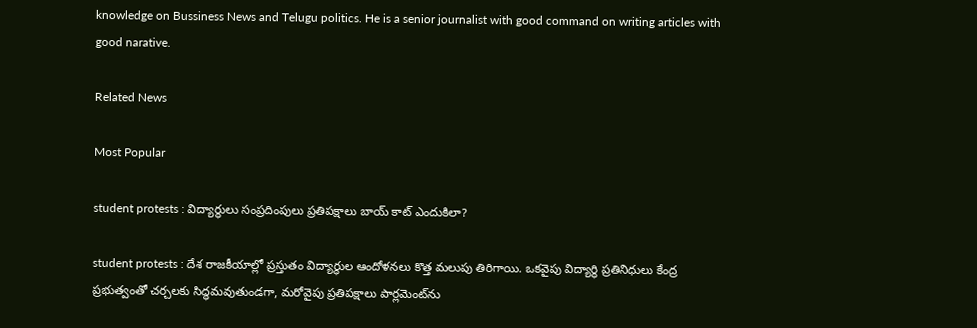knowledge on Bussiness News and Telugu politics. He is a senior journalist with good command on writing articles with good narative.

Related News

Most Popular

student protests : విద్యార్థులు సంప్రదింపులు ప్రతిపక్షాలు బాయ్ కాట్ ఎందుకిలా?

student protests : దేశ రాజకీయాల్లో ప్రస్తుతం విద్యార్థుల ఆందోళనలు కొత్త మలుపు తిరిగాయి. ఒకవైపు విద్యార్థి ప్రతినిధులు కేంద్ర ప్రభుత్వంతో చర్చలకు సిద్ధమవుతుండగా, మరోవైపు ప్రతిపక్షాలు పార్లమెంట్‌ను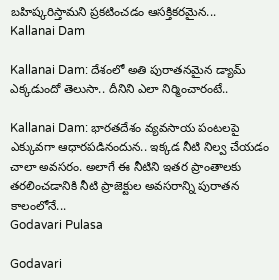బహిష్కరిస్తామని ప్రకటించడం ఆసక్తికరమైన...
Kallanai Dam

Kallanai Dam: దేశంలో అతి పురాతనమైన డ్యామ్ ఎక్కడుందో తెలుసా.. దీనిని ఎలా నిర్మించారంటే..

Kallanai Dam: భారతదేశం వ్యవసాయ పంటలపై ఎక్కువగా ఆధారపడినందున.. ఇక్కడ నీటి నిల్వ చేయడం చాలా అవసరం. అలాగే ఈ నీటిని ఇతర ప్రాంతాలకు తరలించడానికి నీటి ప్రాజెక్టుల అవసరాన్ని పురాతన కాలంలోనే...
Godavari Pulasa

Godavari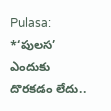Pulasa: *‘పులస’ ఎందుకు దొరకడం లేదు..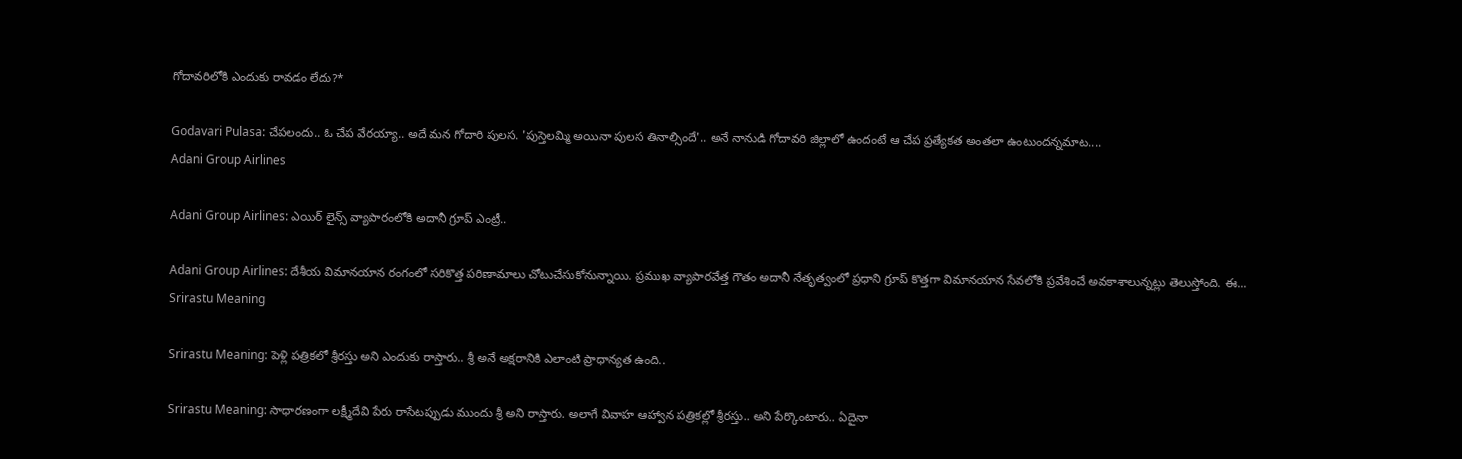గోదావరిలోకి ఎందుకు రావడం లేదు?*

Godavari Pulasa: చేపలందు.. ఓ చేప వేరయ్యా.. అదే మన గోదారి పులస. 'పుస్తెలమ్మి అయినా పులస తినాల్సిందే'.. అనే నానుడి గోదావరి జిల్లాలో ఉందంటే ఆ చేప ప్రత్యేకత అంతలా ఉంటుందన్నమాట....
Adani Group Airlines

Adani Group Airlines: ఎయిర్ లైన్స్ వ్యాపారంలోకి అదానీ గ్రూప్ ఎంట్రీ..

Adani Group Airlines: దేశీయ విమానయాన రంగంలో సరికొత్త పరిణామాలు చోటుచేసుకోనున్నాయి. ప్రముఖ వ్యాపారవేత్త గౌతం అదానీ నేతృత్వంలో ప్రధాని గ్రూప్ కొత్తగా విమానయాన సేవలోకి ప్రవేశించే అవకాశాలున్నట్లు తెలుస్తోంది. ఈ...
Srirastu Meaning

Srirastu Meaning: పెళ్లి పత్రికలో శ్రీరస్తు అని ఎందుకు రాస్తారు.. శ్రీ అనే అక్షరానికి ఎలాంటి ప్రాధాన్యత ఉంది..

Srirastu Meaning: సాధారణంగా లక్ష్మీదేవి పేరు రాసేటప్పుడు ముందు శ్రీ అని రాస్తారు. అలాగే వివాహ ఆహ్వాన పత్రికల్లో శ్రీరస్తు.. అని పేర్కొంటారు.. ఏదైనా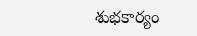శుభకార్యం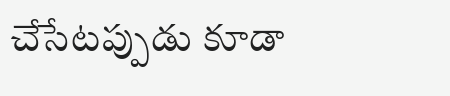చేసేటప్పుడు కూడా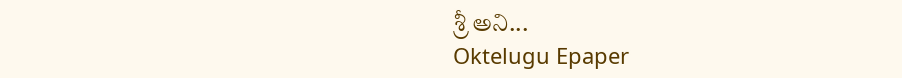శ్రీ అని...
Oktelugu Epaper